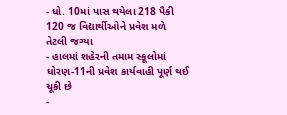- ધો. 10માં પાસ થયેલા 218 પૈકી 120 જ વિદ્યાર્થીઓને પ્રવેશ મળે તેટલી જગ્યા
- હાલમાં શહેરની તમામ સ્કૂલોમાં ધોરણ-11ની પ્રવેશ કાર્યવાહી પૂર્ણ થઈ ચૂકી છે
-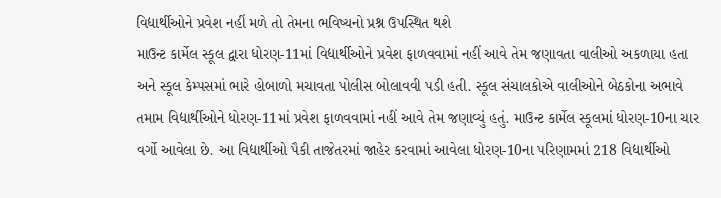વિદ્યાર્થીઓને પ્રવેશ નહીં મળે તો તેમના ભવિષ્યનો પ્રશ્ન ઉપસ્થિત થશે
માઉન્ટ કાર્મેલ સ્કૂલ દ્વારા ધોરણ-11માં વિદ્યાર્થીઓને પ્રવેશ ફાળવવામાં નહીં આવે તેમ જણાવતા વાલીઓ અકળાયા હતા અને સ્કૂલ કેમ્પસમાં ભારે હોબાળો મચાવતા પોલીસ બોલાવવી પડી હતી. સ્કૂલ સંચાલકોએ વાલીઓને બેઠકોના અભાવે તમામ વિદ્યાર્થીઓને ધોરણ-11માં પ્રવેશ ફાળવવામાં નહીં આવે તેમ જણાવ્યું હતું. માઉન્ટ કાર્મેલ સ્કૂલમાં ધોરણ-10ના ચાર વર્ગો આવેલા છે. આ વિદ્યાર્થીઓ પૈકી તાજેતરમાં જાહેર કરવામાં આવેલા ધોરણ-10ના પરિણામમાં 218 વિદ્યાર્થીઓ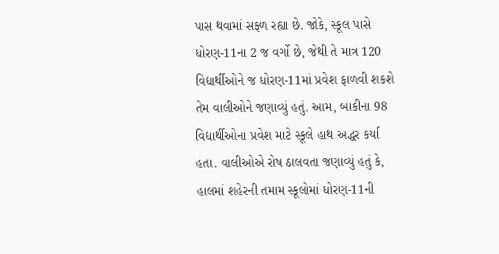પાસ થવામાં સફ્ળ રહ્યા છે. જોકે, સ્કૂલ પાસે ધોરણ-11ના 2 જ વર્ગો છે, જેથી તે માત્ર 120 વિદ્યાર્થીઓને જ ધોરણ-11માં પ્રવેશ ફાળવી શકશે તેમ વાલીઓને જણાવ્યું હતું. આમ, બાકીના 98 વિદ્યાર્થીઓના પ્રવેશ માટે સ્કૂલે હાથ અદ્ધર કર્યા હતા. વાલીઓએ રોષ ઠાલવતા જણાવ્યું હતું કે, હાલમાં શહેરની તમામ સ્કૂલોમાં ધોરણ-11ની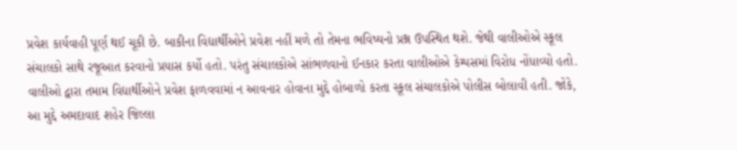પ્રવેશ કાર્યવાહી પૂર્ણ થઈ ચૂકી છે. બાકીના વિદ્યાર્થીઓને પ્રવેશ નહીં મળે તો તેમના ભવિષ્યનો પ્રશ્ન ઉપસ્થિત થશે. જેથી વાલીઓએ સ્કૂલ સંચાલકો સાથે રજૂઆત કરવાનો પ્રયાસ કર્યો હતો. પરંતુ સંચાલકોએ સાંભળવાનો ઈનકાર કરતા વાલીઓએ કેમ્પસમાં વિરોધ નોંધાવ્યો હતો. વાલીઓ દ્વારા તમામ વિદ્યાર્થીઓને પ્રવેશ ફાળવવામાં ન આવનાર હોવાના મુદ્દે હોબાળો કરતા સ્કૂલ સંચાલકોએ પોલીસ બોલાવી હતી. જોકે, આ મુદ્દે અમદાવાદ શહેર જિલ્લા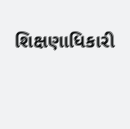શિક્ષણાધિકારી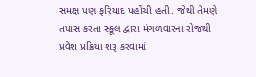સમક્ષ પણ ફરિયાદ પહોંચી હતી. જેથી તેમણે તપાસ કરતા સ્કૂલ દ્વારા મંગળવારના રોજથી પ્રવેશ પ્રક્રિયા શરૂ કરવામાં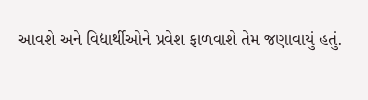આવશે અને વિદ્યાર્થીઓને પ્રવેશ ફાળવાશે તેમ જણાવાયું હતું.